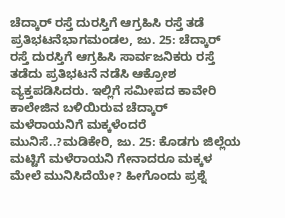ಚೆದ್ಕಾರ್ ರಸ್ತೆ ದುರಸ್ತಿಗೆ ಆಗ್ರಹಿಸಿ ರಸ್ತೆ ತಡೆ ಪ್ರತಿಭಟನೆಭಾಗಮಂಡಲ, ಜು. 25: ಚೆದ್ಕಾರ್ ರಸ್ತೆ ದುರಸ್ತಿಗೆ ಆಗ್ರಹಿಸಿ ಸಾರ್ವಜನಿಕರು ರಸ್ತೆ ತಡೆದು ಪ್ರತಿಭಟನೆ ನಡೆಸಿ ಆಕ್ರೋಶ ವ್ಯಕ್ತಪಡಿಸಿದರು. ಇಲ್ಲಿಗೆ ಸಮೀಪದ ಕಾವೇರಿ ಕಾಲೇಜಿನ ಬಳಿಯಿರುವ ಚೆದ್ಕಾರ್
ಮಳೆರಾಯನಿಗೆ ಮಕ್ಕಳೆಂದರೆ ಮುನಿಸೆ..?ಮಡಿಕೇರಿ, ಜು. 25: ಕೊಡಗು ಜಿಲ್ಲೆಯ ಮಟ್ಟಿಗೆ ಮಳೆರಾಯನಿ ಗೇನಾದರೂ ಮಕ್ಕಳ ಮೇಲೆ ಮುನಿಸಿದೆಯೇ? ಹೀಗೊಂದು ಪ್ರಶ್ನೆ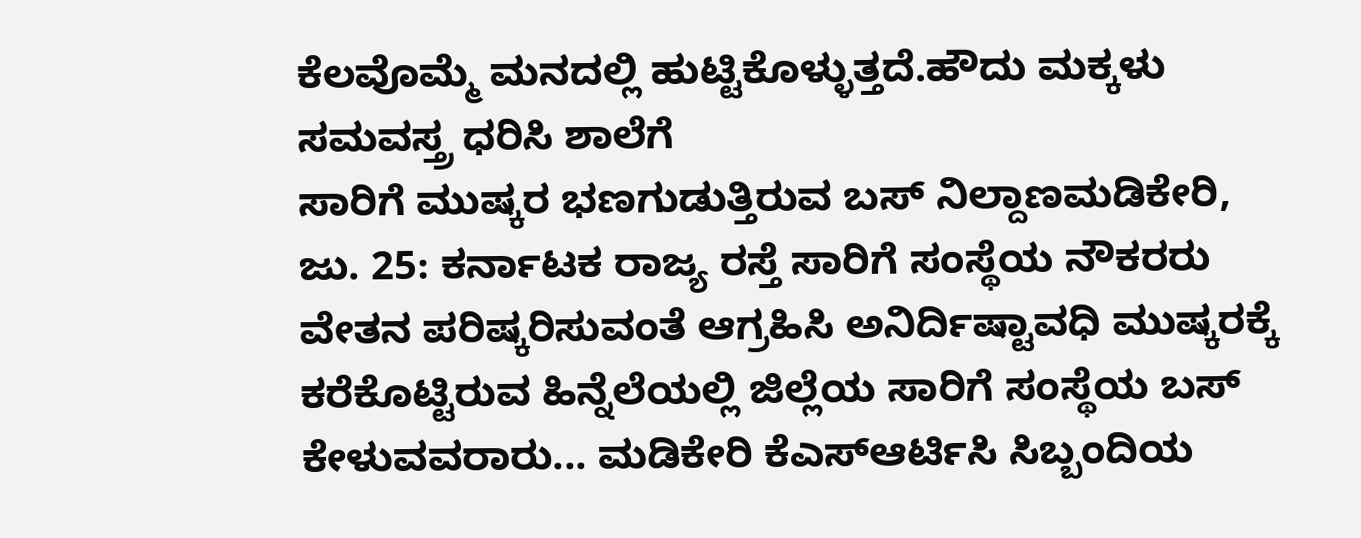ಕೆಲವೊಮ್ಮೆ ಮನದಲ್ಲಿ ಹುಟ್ಟಿಕೊಳ್ಳುತ್ತದೆ.ಹೌದು ಮಕ್ಕಳು ಸಮವಸ್ತ್ರ ಧರಿಸಿ ಶಾಲೆಗೆ
ಸಾರಿಗೆ ಮುಷ್ಕರ ಭಣಗುಡುತ್ತಿರುವ ಬಸ್ ನಿಲ್ದಾಣಮಡಿಕೇರಿ, ಜು. 25: ಕರ್ನಾಟಕ ರಾಜ್ಯ ರಸ್ತೆ ಸಾರಿಗೆ ಸಂಸ್ಥೆಯ ನೌಕರರು ವೇತನ ಪರಿಷ್ಕರಿಸುವಂತೆ ಆಗ್ರಹಿಸಿ ಅನಿರ್ದಿಷ್ಟಾವಧಿ ಮುಷ್ಕರಕ್ಕೆ ಕರೆಕೊಟ್ಟಿರುವ ಹಿನ್ನೆಲೆಯಲ್ಲಿ ಜಿಲ್ಲೆಯ ಸಾರಿಗೆ ಸಂಸ್ಥೆಯ ಬಸ್
ಕೇಳುವವರಾರು... ಮಡಿಕೇರಿ ಕೆಎಸ್ಆರ್ಟಿಸಿ ಸಿಬ್ಬಂದಿಯ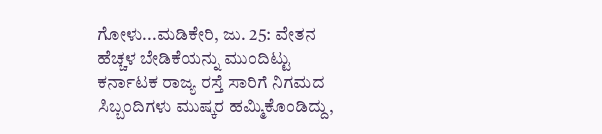ಗೋಳು...ಮಡಿಕೇರಿ, ಜು. 25: ವೇತನ ಹೆಚ್ಚಳ ಬೇಡಿಕೆಯನ್ನು ಮುಂದಿಟ್ಟು ಕರ್ನಾಟಕ ರಾಜ್ಯ ರಸ್ತೆ ಸಾರಿಗೆ ನಿಗಮದ ಸಿಬ್ಬಂದಿಗಳು ಮುಷ್ಕರ ಹಮ್ಮಿಕೊಂಡಿದ್ದು,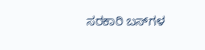ಸರಕಾರಿ ಬಸ್‍ಗಳ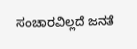ಸಂಚಾರವಿಲ್ಲದೆ ಜನತೆ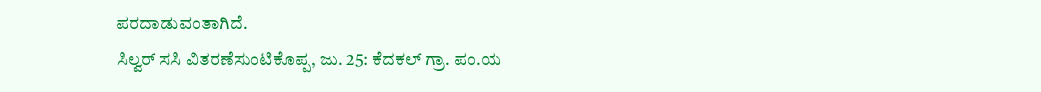ಪರದಾಡುವಂತಾಗಿದೆ.
ಸಿಲ್ವರ್ ಸಸಿ ವಿತರಣೆಸುಂಟಿಕೊಪ್ಪ, ಜು. 25: ಕೆದಕಲ್ ಗ್ರಾ. ಪಂ.ಯ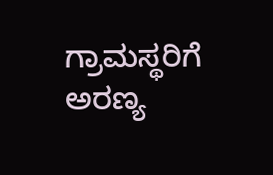ಗ್ರಾಮಸ್ಥರಿಗೆ ಅರಣ್ಯ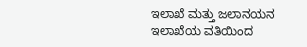ಇಲಾಖೆ ಮತ್ತು ಜಲಾನಯನ ಇಲಾಖೆಯ ವತಿಯಿಂದ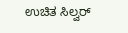ಉಚಿತ ಸಿಲ್ವರ್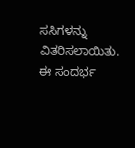ಸಸಿಗಳನ್ನು ವಿತರಿಸಲಾಯಿತು. ಈ ಸಂದರ್ಭ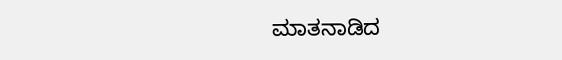ಮಾತನಾಡಿದ